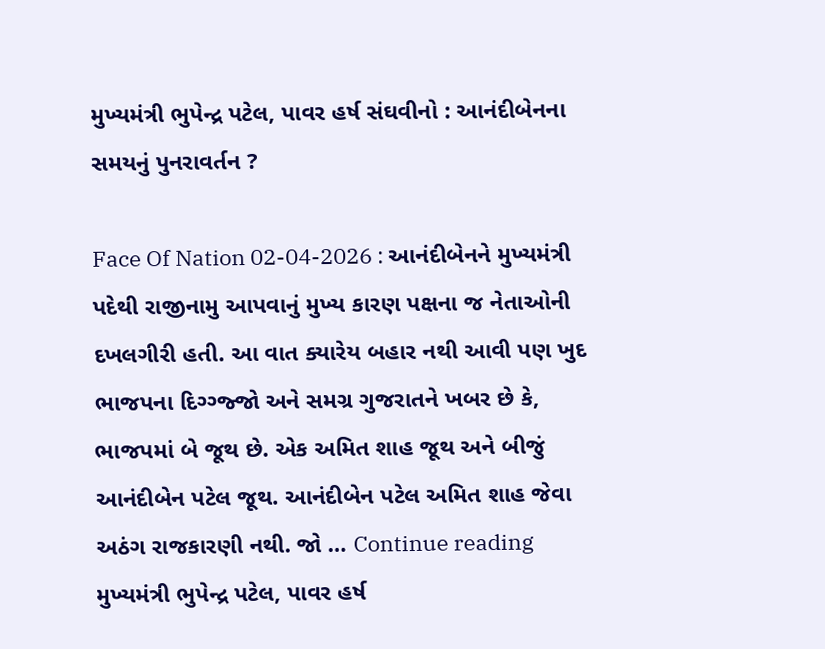મુખ્યમંત્રી ભુપેન્દ્ર પટેલ, પાવર હર્ષ સંઘવીનો : આનંદીબેનના સમયનું પુનરાવર્તન ?

Face Of Nation 02-04-2026 : આનંદીબેનને મુખ્યમંત્રી પદેથી રાજીનામુ આપવાનું મુખ્ય કારણ પક્ષના જ નેતાઓની દખલગીરી હતી. આ વાત ક્યારેય બહાર નથી આવી પણ ખુદ ભાજપના દિગ્ગ્જ્જો અને સમગ્ર ગુજરાતને ખબર છે કે, ભાજપમાં બે જૂથ છે. એક અમિત શાહ જૂથ અને બીજું આનંદીબેન પટેલ જૂથ. આનંદીબેન પટેલ અમિત શાહ જેવા અઠંગ રાજકારણી નથી. જો … Continue reading મુખ્યમંત્રી ભુપેન્દ્ર પટેલ, પાવર હર્ષ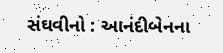સંઘવીનો : આનંદીબેનના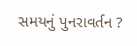સમયનું પુનરાવર્તન ?